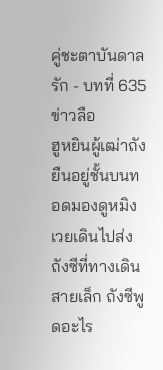คู่ชะตาบันดาลรัก - บทที่ 635 ข่าวลือ
ฮูหยินผู้เฒ่าถังยืนอยู่ชั้นบนทอดมองดูหมิงเวยเดินไปส่งถังซีที่ทางเดินสายเล็ก ถังซีพูดอะไร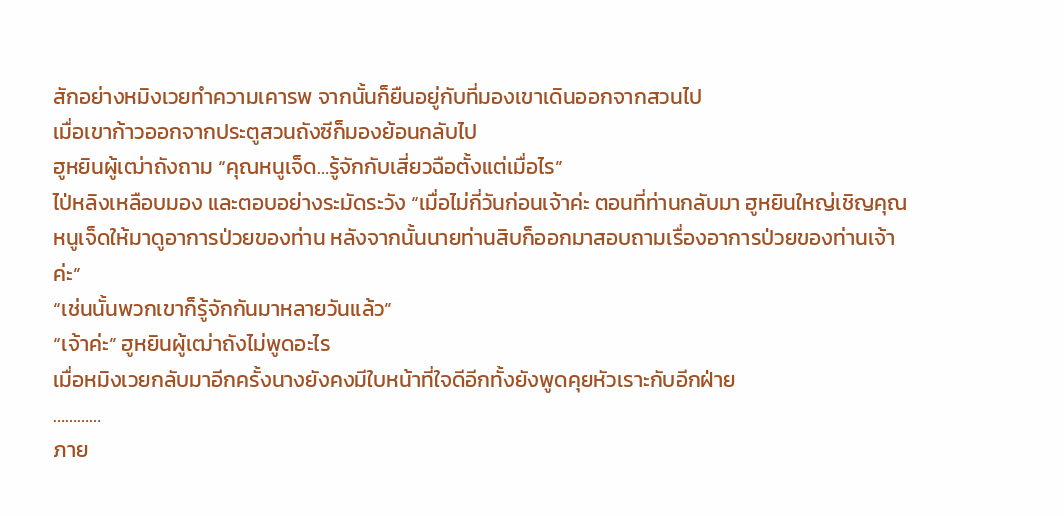สักอย่างหมิงเวยทำความเคารพ จากนั้นก็ยืนอยู่กับที่มองเขาเดินออกจากสวนไป
เมื่อเขาก้าวออกจากประตูสวนถังซีก็มองย้อนกลับไป
ฮูหยินผู้เฒ่าถังถาม “คุณหนูเจ็ด…รู้จักกับเสี่ยวฉือตั้งแต่เมื่อไร”
ไป่หลิงเหลือบมอง และตอบอย่างระมัดระวัง “เมื่อไม่กี่วันก่อนเจ้าค่ะ ตอนที่ท่านกลับมา ฮูหยินใหญ่เชิญคุณหนูเจ็ดให้มาดูอาการป่วยของท่าน หลังจากนั้นนายท่านสิบก็ออกมาสอบถามเรื่องอาการป่วยของท่านเจ้าค่ะ”
“เช่นนั้นพวกเขาก็รู้จักกันมาหลายวันแล้ว”
“เจ้าค่ะ” ฮูหยินผู้เฒ่าถังไม่พูดอะไร
เมื่อหมิงเวยกลับมาอีกครั้งนางยังคงมีใบหน้าที่ใจดีอีกทั้งยังพูดคุยหัวเราะกับอีกฝ่าย
…………
ภาย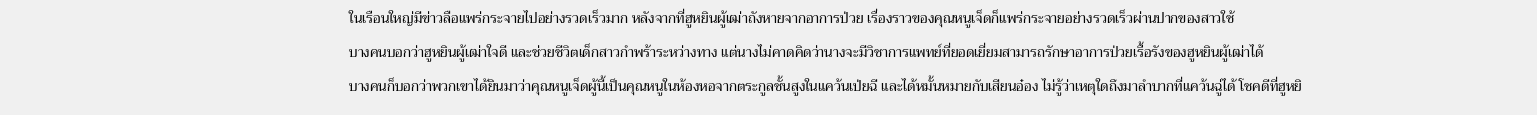ในเรือนใหญ่มีข่าวลือแพร่กระจายไปอย่างรวดเร็วมาก หลังจากที่ฮูหยินผู้เฒ่าถังหายจากอาการป่วย เรื่องราวของคุณหนูเจ็ดก็แพร่กระจายอย่างรวดเร็วผ่านปากของสาวใช้
บางคนบอกว่าฮูหยินผู้เฒ่าใจดี และช่วยชีวิตเด็กสาวกำพร้าระหว่างทาง แต่นางไม่คาดคิดว่านางจะมีวิชาการแพทย์ที่ยอดเยี่ยมสามารถรักษาอาการป่วยเรื้อรังของฮูหยินผู้เฒ่าได้
บางคนก็บอกว่าพวกเขาได้ยินมาว่าคุณหนูเจ็ดผู้นี้เป็นคุณหนูในห้องหอจากตระกูลชั้นสูงในแคว้นเป่ยฉี และได้หมั้นหมายกับเสียนอ๋อง ไม่รู้ว่าเหตุใดถึงมาลำบากที่แคว้นฉู่ได้ โชคดีที่ฮูหยิ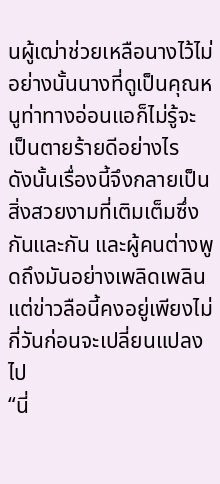นผู้เฒ่าช่วยเหลือนางไว้ไม่อย่างนั้นนางที่ดูเป็นคุณหนูท่าทางอ่อนแอก็ไม่รู้จะเป็นตายร้ายดีอย่างไร
ดังนั้นเรื่องนี้จึงกลายเป็นสิ่งสวยงามที่เติมเต็มซึ่งกันและกัน และผู้คนต่างพูดถึงมันอย่างเพลิดเพลิน แต่ข่าวลือนี้คงอยู่เพียงไม่กี่วันก่อนจะเปลี่ยนแปลงไป
“นี่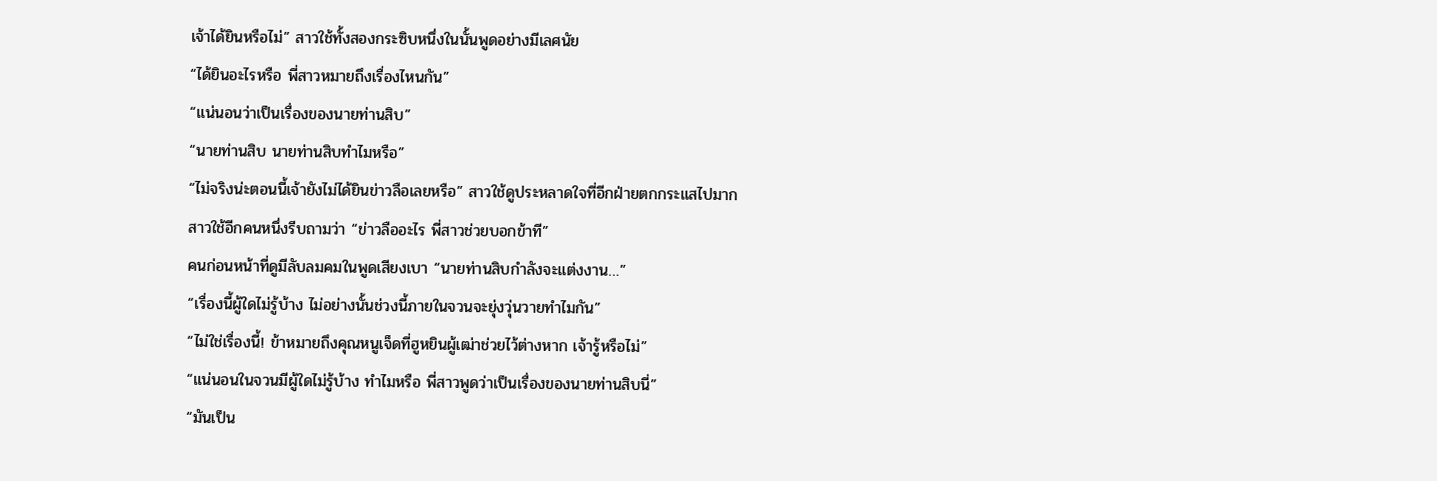เจ้าได้ยินหรือไม่” สาวใช้ทั้งสองกระซิบหนึ่งในนั้นพูดอย่างมีเลศนัย
“ได้ยินอะไรหรือ พี่สาวหมายถึงเรื่องไหนกัน”
“แน่นอนว่าเป็นเรื่องของนายท่านสิบ”
“นายท่านสิบ นายท่านสิบทำไมหรือ”
“ไม่จริงน่ะตอนนี้เจ้ายังไม่ได้ยินข่าวลือเลยหรือ” สาวใช้ดูประหลาดใจที่อีกฝ่ายตกกระแสไปมาก
สาวใช้อีกคนหนึ่งรีบถามว่า “ข่าวลืออะไร พี่สาวช่วยบอกข้าที”
คนก่อนหน้าที่ดูมีลับลมคมในพูดเสียงเบา “นายท่านสิบกำลังจะแต่งงาน…”
“เรื่องนี้ผู้ใดไม่รู้บ้าง ไม่อย่างนั้นช่วงนี้ภายในจวนจะยุ่งวุ่นวายทำไมกัน”
“ไม่ใช่เรื่องนี้! ข้าหมายถึงคุณหนูเจ็ดที่ฮูหยินผู้เฒ่าช่วยไว้ต่างหาก เจ้ารู้หรือไม่”
“แน่นอนในจวนมีผู้ใดไม่รู้บ้าง ทำไมหรือ พี่สาวพูดว่าเป็นเรื่องของนายท่านสิบนี่”
“มันเป็น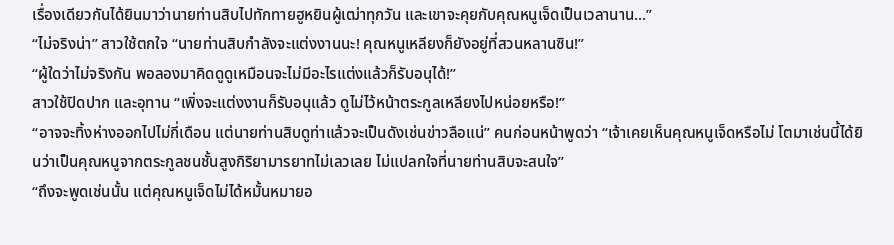เรื่องเดียวกันได้ยินมาว่านายท่านสิบไปทักทายฮูหยินผู้เฒ่าทุกวัน และเขาจะคุยกับคุณหนูเจ็ดเป็นเวลานาน...”
“ไม่จริงน่า” สาวใช้ตกใจ “นายท่านสิบกำลังจะแต่งงานนะ! คุณหนูเหลียงก็ยังอยู่ที่สวนหลานซิน!”
“ผู้ใดว่าไม่จริงกัน พอลองมาคิดดูดูเหมือนจะไม่มีอะไรแต่งแล้วก็รับอนุได้!”
สาวใช้ปิดปาก และอุทาน “เพิ่งจะแต่งงานก็รับอนุแล้ว ดูไม่ไว้หน้าตระกูลเหลียงไปหน่อยหรือ!”
“อาจจะทิ้งห่างออกไปไม่กี่เดือน แต่นายท่านสิบดูท่าแล้วจะเป็นดังเช่นข่าวลือแน่” คนก่อนหน้าพูดว่า “เจ้าเคยเห็นคุณหนูเจ็ดหรือไม่ โตมาเช่นนี้ได้ยินว่าเป็นคุณหนูจากตระกูลชนชั้นสูงกิริยามารยาทไม่เลวเลย ไม่แปลกใจที่นายท่านสิบจะสนใจ”
“ถึงจะพูดเช่นนั้น แต่คุณหนูเจ็ดไม่ได้หมั้นหมายอ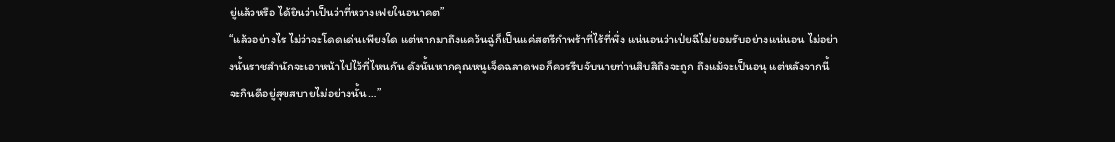ยู่แล้วหรือ ได้ยินว่าเป็นว่าที่หวางเฟยในอนาคต”
“แล้วอย่างไร ไม่ว่าจะโดดเด่นเพียงใด แต่หากมาถึงแคว้นฉู่ก็เป็นแค่สตรีกำพร้าที่ไร้ที่พึ่ง แน่นอนว่าเป่ยฉีไม่ยอมรับอย่างแน่นอน ไม่อย่างนั้นราชสำนักจะเอาหน้าไปไว้ที่ไหนกัน ดังนั้นหากคุณหนูเจ็ดฉลาดพอก็ควรรีบจับนายท่านสิบสิถึงจะถูก ถึงแม้จะเป็นอนุ แต่หลังจากนี้จะกินดีอยู่สุขสบายไม่อย่างนั้น…”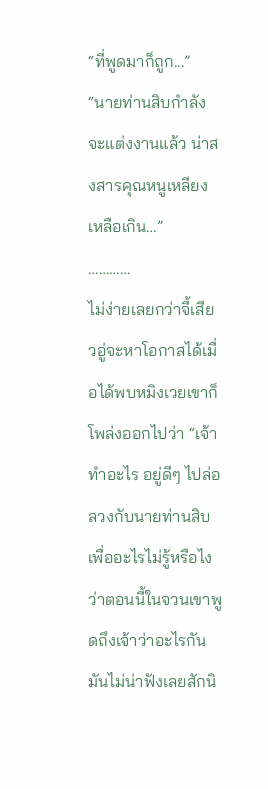“ที่พูดมาก็ถูก...”
“นายท่านสิบกำลังจะแต่งงานแล้ว น่าสงสารคุณหนูเหลียงเหลือเกิน…”
…………
ไม่ง่ายเลยกว่าจี้เสียวอู่จะหาโอกาสได้เมื่อได้พบหมิงเวยเขาก็โพล่งออกไปว่า “เจ้าทำอะไร อยู่ดีๆ ไปล่อลวงกับนายท่านสิบเพื่ออะไรไม่รู้หรือไงว่าตอนนี้ในจวนเขาพูดถึงเจ้าว่าอะไรกัน มันไม่น่าฟังเลยสักนิ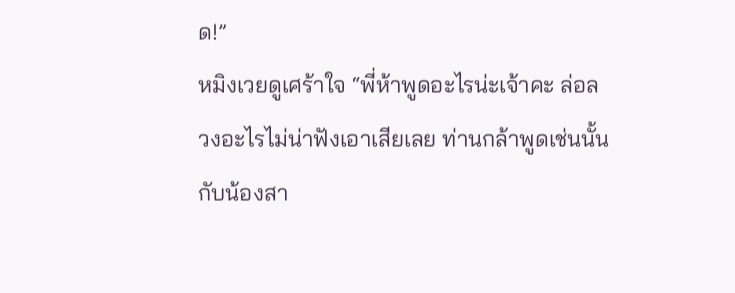ด!”
หมิงเวยดูเศร้าใจ “พี่ห้าพูดอะไรน่ะเจ้าคะ ล่อลวงอะไรไม่น่าฟังเอาเสียเลย ท่านกล้าพูดเช่นนั้นกับน้องสา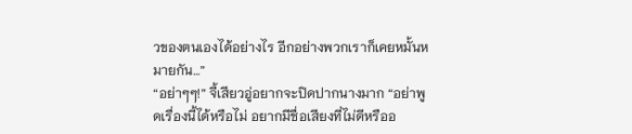วของตนเองได้อย่างไร อีกอย่างพวกเราก็เคยหมั้นหมายกัน…”
“อย่าๆๆ!” จี้เสียวอู่อยากจะปิดปากนางมาก “อย่าพูดเรื่องนี้ได้หรือไม่ อยากมีชื่อเสียงที่ไม่ดีหรืออ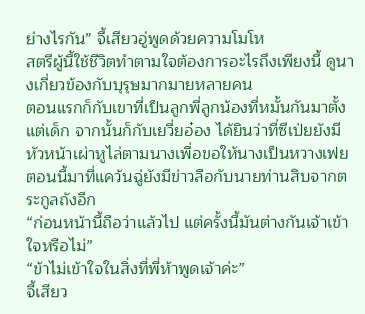ย่างไรกัน” จี้เสียวอู่พูดด้วยความโมโห
สตรีผู้นี้ใช้ชีวิตทำตามใจต้องการอะไรถึงเพียงนี้ ดูนางเกี่ยวข้องกับบุรุษมากมายหลายคน
ตอนแรกก็กับเขาที่เป็นลูกพี่ลูกน้องที่หมั้นกันมาตั้งแต่เด็ก จากนั้นก็กับเยวี่ยอ๋อง ได้ยินว่าที่ซีเป่ยยังมีหัวหน้าเผ่าหูไล่ตามนางเพื่อขอให้นางเป็นหวางเฟย ตอนนี้มาที่แคว้นฉู่ยังมีข่าวลือกับนายท่านสิบจากตระกูลถังอีก
“ก่อนหน้านี้ถือว่าแล้วไป แต่ครั้งนี้มันต่างกันเจ้าเข้าใจหรือไม่”
“ข้าไม่เข้าใจในสิ่งที่พี่ห้าพูดเจ้าค่ะ”
จี้เสียว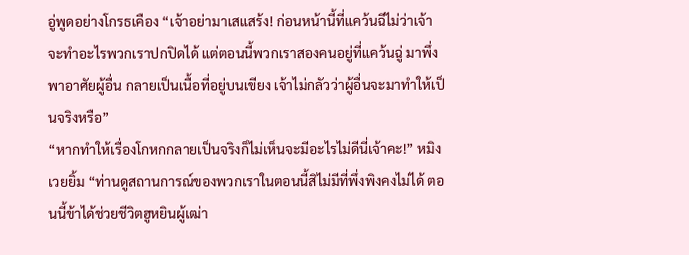อู่พูดอย่างโกรธเคือง “เจ้าอย่ามาเสแสร้ง! ก่อนหน้านี้ที่แคว้นฉีไม่ว่าเจ้าจะทำอะไรพวกเราปกปิดได้ แต่ตอนนี้พวกเราสองคนอยู่ที่แคว้นฉู่ มาพึ่งพาอาศัยผู้อื่น กลายเป็นเนื้อที่อยู่บนเขียง เจ้าไม่กลัวว่าผู้อื่นจะมาทำให้เป็นจริงหรือ”
“หากทำให้เรื่องโกหกกลายเป็นจริงก็ไม่เห็นจะมีอะไรไม่ดีนี่เจ้าคะ!” หมิงเวยยิ้ม “ท่านดูสถานการณ์ของพวกเราในตอนนี้สิไม่มีที่พึ่งพิงคงไม่ได้ ตอนนี้ข้าได้ช่วยชีวิตฮูหยินผู้เฒ่า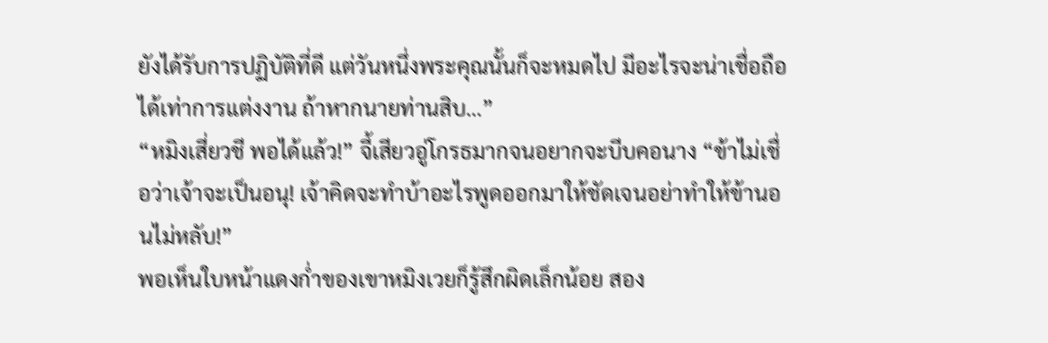ยังได้รับการปฏิบัติที่ดี แต่วันหนึ่งพระคุณนั้นก็จะหมดไป มีอะไรจะน่าเชื่อถือได้เท่าการแต่งงาน ถ้าหากนายท่านสิบ…”
“หมิงเสี่ยวชี พอได้แล้ว!” จี้เสียวอู่โกรธมากจนอยากจะบีบคอนาง “ข้าไม่เชื่อว่าเจ้าจะเป็นอนุ! เจ้าคิดจะทำบ้าอะไรพูดออกมาให้ชัดเจนอย่าทำให้ข้านอนไม่หลับ!”
พอเห็นใบหน้าแดงก่ำของเขาหมิงเวยก็รู้สึกผิดเล็กน้อย สอง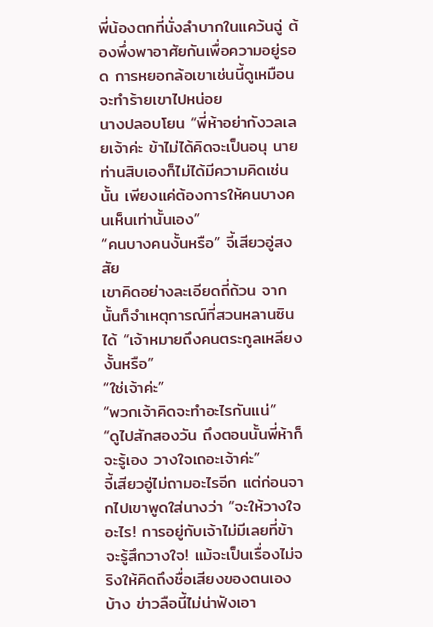พี่น้องตกที่นั่งลำบากในแคว้นฉู่ ต้องพึ่งพาอาศัยกันเพื่อความอยู่รอด การหยอกล้อเขาเช่นนี้ดูเหมือนจะทำร้ายเขาไปหน่อย
นางปลอบโยน “พี่ห้าอย่ากังวลเลยเจ้าค่ะ ข้าไม่ได้คิดจะเป็นอนุ นายท่านสิบเองก็ไม่ได้มีความคิดเช่นนั้น เพียงแค่ต้องการให้คนบางคนเห็นเท่านั้นเอง”
“คนบางคนงั้นหรือ” จี้เสียวอู่สงสัย
เขาคิดอย่างละเอียดถี่ถ้วน จากนั้นก็จำเหตุการณ์ที่สวนหลานซินได้ “เจ้าหมายถึงคนตระกูลเหลียงงั้นหรือ”
“ใช่เจ้าค่ะ”
“พวกเจ้าคิดจะทำอะไรกันแน่”
“ดูไปสักสองวัน ถึงตอนนั้นพี่ห้าก็จะรู้เอง วางใจเถอะเจ้าค่ะ”
จี้เสียวอู่ไม่ถามอะไรอีก แต่ก่อนจากไปเขาพูดใส่นางว่า “จะให้วางใจอะไร! การอยู่กับเจ้าไม่มีเลยที่ข้าจะรู้สึกวางใจ! แม้จะเป็นเรื่องไม่จริงให้คิดถึงชื่อเสียงของตนเองบ้าง ข่าวลือนี้ไม่น่าฟังเอา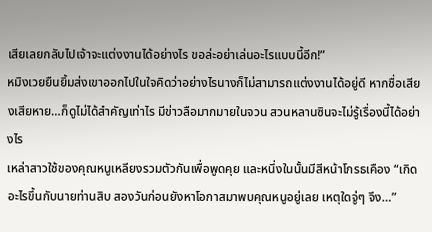เสียเลยกลับไปเจ้าจะแต่งงานได้อย่างไร ขอล่ะอย่าเล่นอะไรแบบนี้อีก!”
หมิงเวยยืนยิ้มส่งเขาออกไปในใจคิดว่าอย่างไรนางก็ไม่สามารถแต่งงานได้อยู่ดี หากชื่อเสียงเสียหาย…ก็ดูไม่ได้สำคัญเท่าไร มีข่าวลือมากมายในจวน สวนหลานซินจะไม่รู้เรื่องนี้ได้อย่างไร
เหล่าสาวใช้ของคุณหนูเหลียงรวมตัวกันเพื่อพูดคุย และหนึ่งในนั้นมีสีหน้าโกรธเคือง “เกิดอะไรขึ้นกับนายท่านสิบ สองวันก่อนยังหาโอกาสมาพบคุณหนูอยู่เลย เหตุใดจู่ๆ จึง…”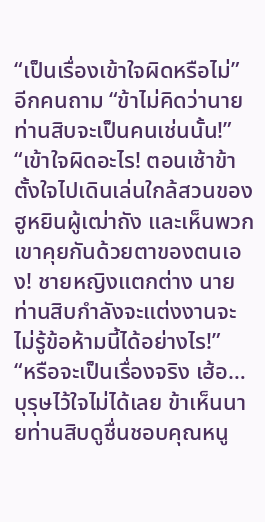“เป็นเรื่องเข้าใจผิดหรือไม่” อีกคนถาม “ข้าไม่คิดว่านายท่านสิบจะเป็นคนเช่นนั้น!”
“เข้าใจผิดอะไร! ตอนเช้าข้าตั้งใจไปเดินเล่นใกล้สวนของฮูหยินผู้เฒ่าถัง และเห็นพวกเขาคุยกันด้วยตาของตนเอง! ชายหญิงแตกต่าง นายท่านสิบกำลังจะแต่งงานจะไม่รู้ข้อห้ามนี้ได้อย่างไร!”
“หรือจะเป็นเรื่องจริง เฮ้อ…บุรุษไว้ใจไม่ได้เลย ข้าเห็นนายท่านสิบดูชื่นชอบคุณหนู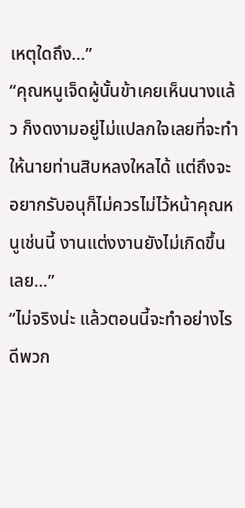เหตุใดถึง…”
“คุณหนูเจ็ดผู้นั้นข้าเคยเห็นนางแล้ว ก็งดงามอยู่ไม่แปลกใจเลยที่จะทำให้นายท่านสิบหลงใหลได้ แต่ถึงจะอยากรับอนุก็ไม่ควรไม่ไว้หน้าคุณหนูเช่นนี้ งานแต่งงานยังไม่เกิดขึ้นเลย…”
“ไม่จริงน่ะ แล้วตอนนี้จะทำอย่างไรดีพวก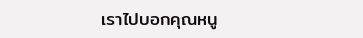เราไปบอกคุณหนู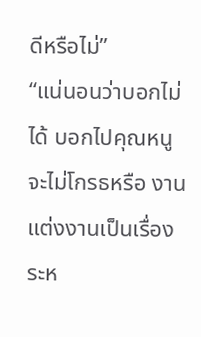ดีหรือไม่”
“แน่นอนว่าบอกไม่ได้ บอกไปคุณหนูจะไม่โกรธหรือ งานแต่งงานเป็นเรื่องระห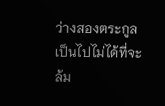ว่างสองตระกูล เป็นไปไม่ได้ที่จะล้ม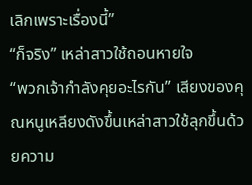เลิกเพราะเรื่องนี้”
“ก็จริง” เหล่าสาวใช้ถอนหายใจ
“พวกเจ้ากำลังคุยอะไรกัน” เสียงของคุณหนูเหลียงดังขึ้นเหล่าสาวใช้ลุกขึ้นด้วยความ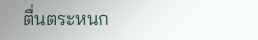ตื่นตระหนก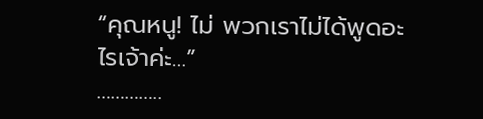“คุณหนู! ไม่ พวกเราไม่ได้พูดอะไรเจ้าค่ะ…”
…………..